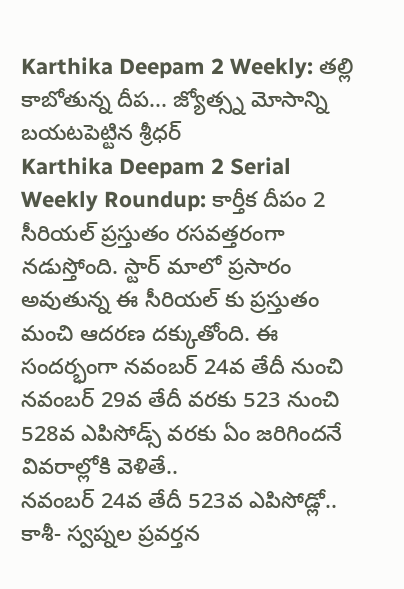Karthika Deepam 2 Weekly: తల్లి కాబోతున్న దీప... జ్యోత్స్న మోసాన్ని బయటపెట్టిన శ్రీధర్
Karthika Deepam 2 Serial Weekly Roundup: కార్తీక దీపం 2 సీరియల్ ప్రస్తుతం రసవత్తరంగా నడుస్తోంది. స్టార్ మాలో ప్రసారం అవుతున్న ఈ సీరియల్ కు ప్రస్తుతం మంచి ఆదరణ దక్కుతోంది. ఈ సందర్భంగా నవంబర్ 24వ తేదీ నుంచి నవంబర్ 29వ తేదీ వరకు 523 నుంచి 528వ ఎపిసోడ్స్ వరకు ఏం జరిగిందనే వివరాల్లోకి వెళితే..
నవంబర్ 24వ తేదీ 523వ ఎపిసోడ్లో..
కాశీ- స్వప్నల ప్రవర్తన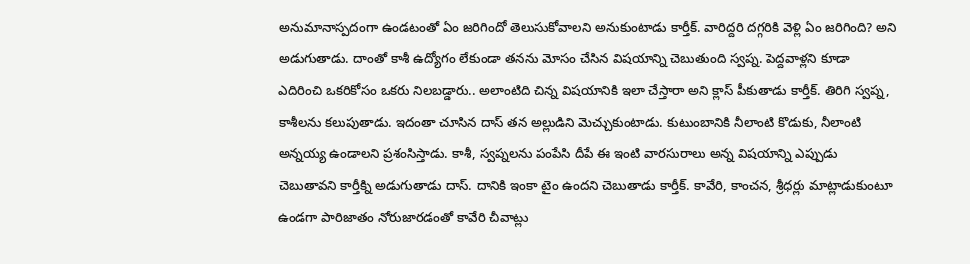అనుమానాస్పదంగా ఉండటంతో ఏం జరిగిందో తెలుసుకోవాలని అనుకుంటాడు కార్తీక్. వారిద్దరి దగ్గరికి వెళ్లి ఏం జరిగింది? అని అడుగుతాడు. దాంతో కాశీ ఉద్యోగం లేకుండా తనను మోసం చేసిన విషయాన్ని చెబుతుంది స్వప్న. పెద్దవాళ్లని కూడా ఎదిరించి ఒకరికోసం ఒకరు నిలబడ్డారు.. అలాంటిది చిన్న విషయానికి ఇలా చేస్తారా అని క్లాస్ పీకుతాడు కార్తీక్. తిరిగి స్వప్న, కాశీలను కలుపుతాడు. ఇదంతా చూసిన దాస్ తన అల్లుడిని మెచ్చుకుంటాడు. కుటుంబానికి నీలాంటి కొడుకు, నీలాంటి అన్నయ్య ఉండాలని ప్రశంసిస్తాడు. కాశీ, స్వప్నలను పంపేసి దీపే ఈ ఇంటి వారసురాలు అన్న విషయాన్ని ఎప్పుడు చెబుతావని కార్తీక్ని అడుగుతాడు దాస్. దానికి ఇంకా టైం ఉందని చెబుతాడు కార్తీక్. కావేరి, కాంచన, శ్రీధర్లు మాట్లాడుకుంటూ ఉండగా పారిజాతం నోరుజారడంతో కావేరి చీవాట్లు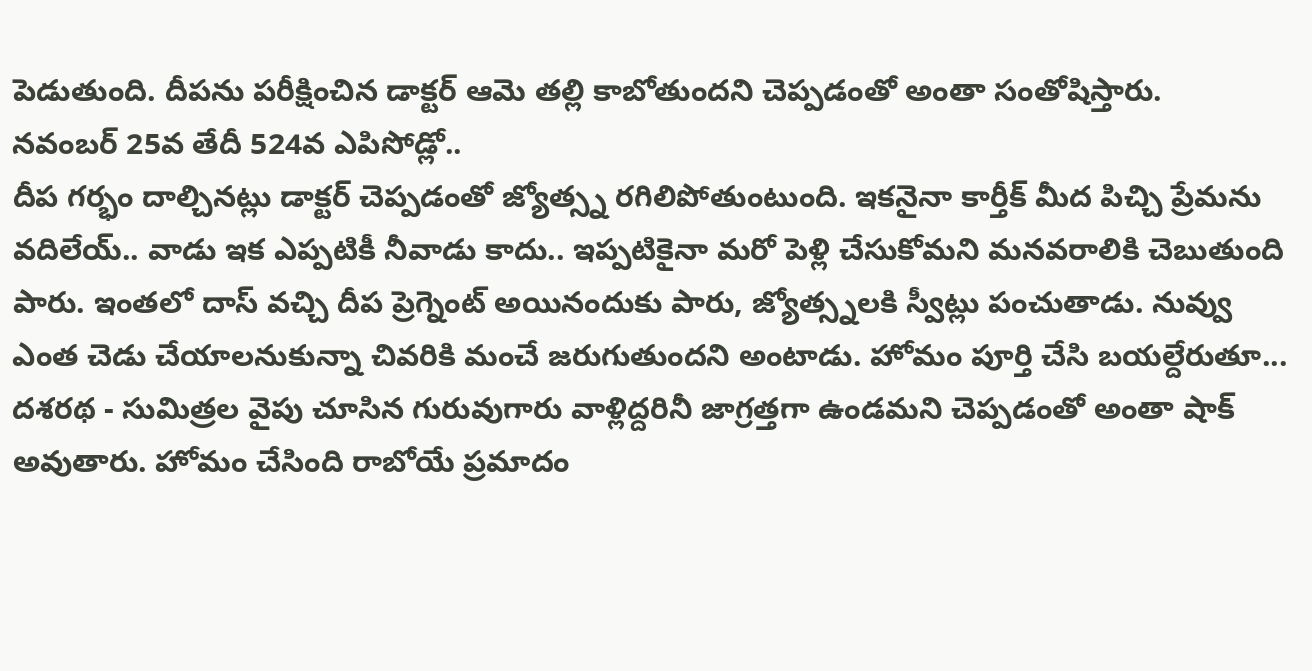పెడుతుంది. దీపను పరీక్షించిన డాక్టర్ ఆమె తల్లి కాబోతుందని చెప్పడంతో అంతా సంతోషిస్తారు.
నవంబర్ 25వ తేదీ 524వ ఎపిసోడ్లో..
దీప గర్భం దాల్చినట్లు డాక్టర్ చెప్పడంతో జ్యోత్స్న రగిలిపోతుంటుంది. ఇకనైనా కార్తీక్ మీద పిచ్చి ప్రేమను వదిలేయ్.. వాడు ఇక ఎప్పటికీ నీవాడు కాదు.. ఇప్పటికైనా మరో పెళ్లి చేసుకోమని మనవరాలికి చెబుతుంది పారు. ఇంతలో దాస్ వచ్చి దీప ప్రెగ్నెంట్ అయినందుకు పారు, జ్యోత్స్నలకి స్వీట్లు పంచుతాడు. నువ్వు ఎంత చెడు చేయాలనుకున్నా చివరికి మంచే జరుగుతుందని అంటాడు. హోమం పూర్తి చేసి బయల్దేరుతూ... దశరథ - సుమిత్రల వైపు చూసిన గురువుగారు వాళ్లిద్దరినీ జాగ్రత్తగా ఉండమని చెప్పడంతో అంతా షాక్ అవుతారు. హోమం చేసింది రాబోయే ప్రమాదం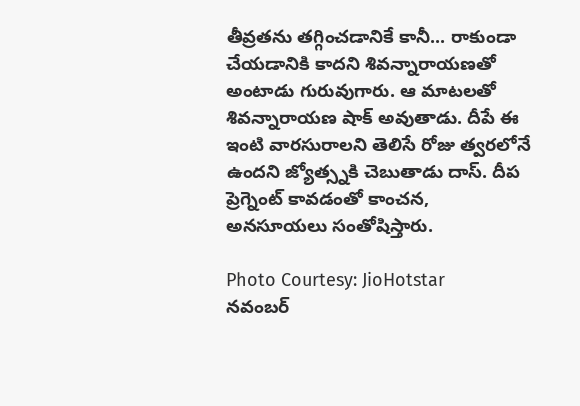తీవ్రతను తగ్గించడానికే కానీ... రాకుండా చేయడానికి కాదని శివన్నారాయణతో అంటాడు గురువుగారు. ఆ మాటలతో శివన్నారాయణ షాక్ అవుతాడు. దీపే ఈ ఇంటి వారసురాలని తెలిసే రోజు త్వరలోనే ఉందని జ్యోత్స్నకి చెబుతాడు దాస్. దీప ప్రెగ్నెంట్ కావడంతో కాంచన, అనసూయలు సంతోషిస్తారు.

Photo Courtesy: JioHotstar
నవంబర్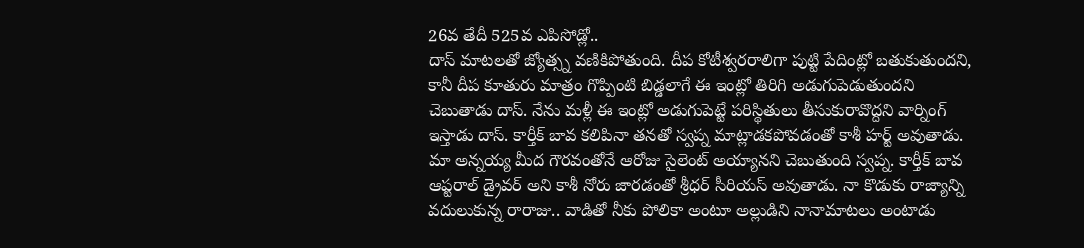26వ తేదీ 525వ ఎపిసోడ్లో..
దాస్ మాటలతో జ్యోత్స్న వణికిపోతుంది. దీప కోటీశ్వరరాలిగా పుట్టి పేదింట్లో బతుకుతుందని, కానీ దీప కూతురు మాత్రం గొప్పింటి బిడ్డలాగే ఈ ఇంట్లో తిరిగి అడుగుపెడుతుందని చెబుతాడు దాస్. నేను మళ్లీ ఈ ఇంట్లో అడుగుపెట్టే పరిస్థితులు తీసుకురావొద్దని వార్నింగ్ ఇస్తాడు దాస్. కార్తీక్ బావ కలిపినా తనతో స్వప్న మాట్లాడకపోవడంతో కాశీ హర్ట్ అవుతాడు. మా అన్నయ్య మీద గౌరవంతోనే ఆరోజు సైలెంట్ అయ్యానని చెబుతుంది స్వప్న. కార్తీక్ బావ ఆప్టరాల్ డ్రైవర్ అని కాశీ నోరు జారడంతో శ్రీధర్ సీరియస్ అవుతాడు. నా కొడుకు రాజ్యాన్ని వదులుకున్న రారాజు.. వాడితో నీకు పోలికా అంటూ అల్లుడిని నానామాటలు అంటాడు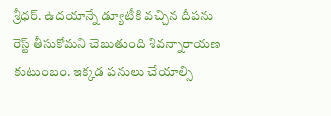శ్రీధర్. ఉదయాన్నే డ్యూటీకి వచ్చిన దీపను రెస్ట్ తీసుకోమని చెబుతుంది శివన్నారాయణ కుటుంబం. ఇక్కడ పనులు చేయాల్సి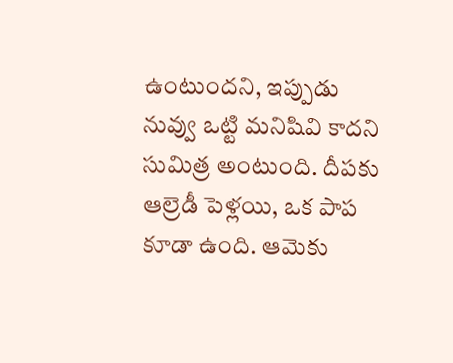ఉంటుందని, ఇప్పుడు నువ్వు ఒట్టి మనిషివి కాదని సుమిత్ర అంటుంది. దీపకు ఆల్రెడీ పెళ్లయి, ఒక పాప కూడా ఉంది. ఆమెకు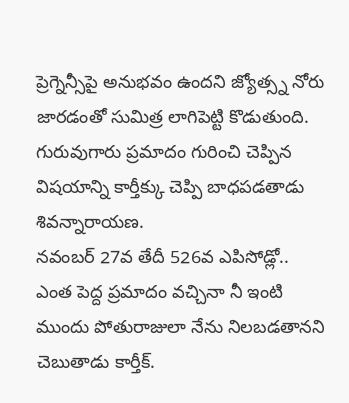ప్రెగ్నెన్సీపై అనుభవం ఉందని జ్యోత్స్న నోరు జారడంతో సుమిత్ర లాగిపెట్టి కొడుతుంది. గురువుగారు ప్రమాదం గురించి చెప్పిన విషయాన్ని కార్తీక్కు చెప్పి బాధపడతాడు శివన్నారాయణ.
నవంబర్ 27వ తేదీ 526వ ఎపిసోడ్లో..
ఎంత పెద్ద ప్రమాదం వచ్చినా నీ ఇంటి ముందు పోతురాజులా నేను నిలబడతానని చెబుతాడు కార్తీక్.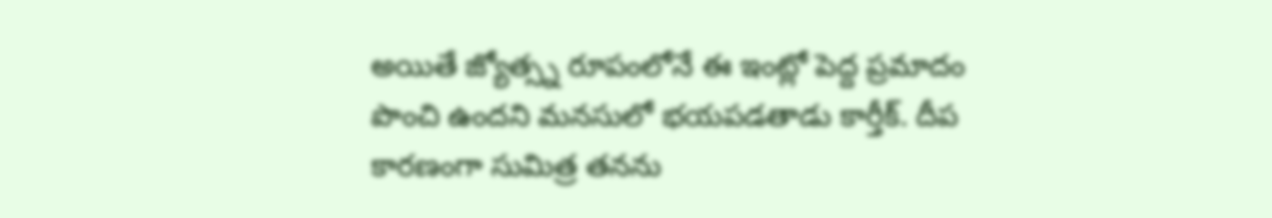అయితే జ్యోత్స్న రూపంలోనే ఈ ఇంట్లో పెద్ద ప్రమాదం పొంచి ఉందని మనసులో భయపడతాడు కార్తీక్. దీప కారణంగా సుమిత్ర తనను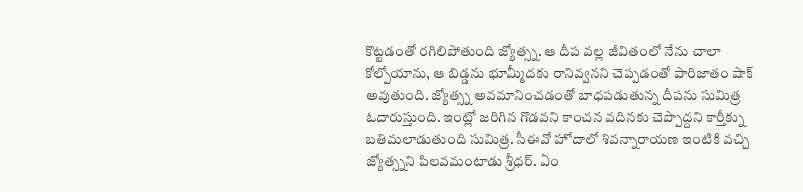కొట్టడంతో రగిలిపోతుంది జ్యోత్స్న. ఆ దీప వల్ల జీవితంలో నేను చాలా కోల్పోయాను, ఆ బిడ్డను భూమ్మీదకు రానివ్వనని చెప్పడంతో పారిజాతం షాక్ అవుతుంది. జ్యోత్స్న అవమానించడంతో బాధపడుతున్న దీపను సుమిత్ర ఓదారుస్తుంది. ఇంట్లో జరిగిన గొడవని కాంచన వదినకు చెప్పొద్దని కార్తీక్ను బతిమలాడుతుంది సుమిత్ర. సీఈవో హోదాలో శివన్నారాయణ ఇంటికి వచ్చి జ్యోత్స్నని పిలవమంటాడు శ్రీధర్. ఏం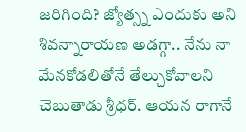జరిగింది? జ్యోత్స్న ఎందుకు అని శివన్నారాయణ అడగ్గా.. నేను నా మేనకోడలితోనే తేల్చుకోవాలని చెబుతాడు శ్రీధర్. ఆయన రాగానే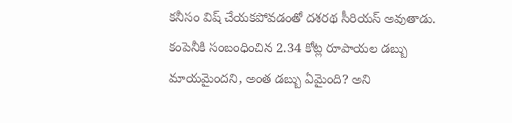కనీసం విష్ చేయకపోవడంతో దశరథ సీరియస్ అవుతాడు. కంపెనీకి సంబంధించిన 2.34 కోట్ల రూపాయల డబ్బు మాయమైందని, అంత డబ్బు ఏమైంది? అని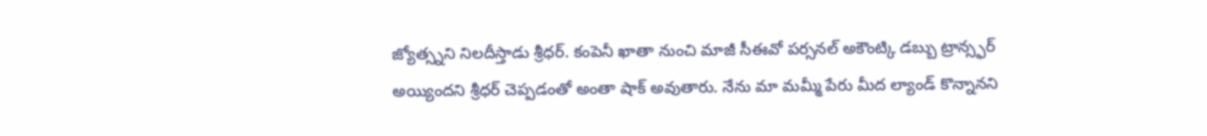జ్యోత్స్నని నిలదీస్తాడు శ్రీధర్. కంపెనీ ఖాతా నుంచి మాజీ సీఈవో పర్సనల్ అకౌంట్కి డబ్బు ట్రాన్స్ఫర్ అయ్యిందని శ్రీధర్ చెప్పడంతో అంతా షాక్ అవుతారు. నేను మా మమ్మీ పేరు మీద ల్యాండ్ కొన్నానని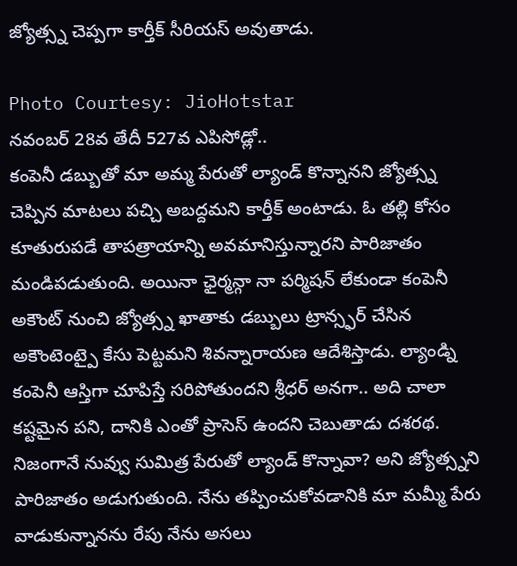జ్యోత్స్న చెప్పగా కార్తీక్ సీరియస్ అవుతాడు.

Photo Courtesy: JioHotstar
నవంబర్ 28వ తేదీ 527వ ఎపిసోడ్లో..
కంపెనీ డబ్బుతో మా అమ్మ పేరుతో ల్యాండ్ కొన్నానని జ్యోత్స్న చెప్పిన మాటలు పచ్చి అబద్దమని కార్తీక్ అంటాడు. ఓ తల్లి కోసం కూతురుపడే తాపత్రాయాన్ని అవమానిస్తున్నారని పారిజాతం మండిపడుతుంది. అయినా ఛైర్మన్గా నా పర్మిషన్ లేకుండా కంపెనీ అకౌంట్ నుంచి జ్యోత్స్న ఖాతాకు డబ్బులు ట్రాన్స్ఫర్ చేసిన అకౌంటెంట్పై కేసు పెట్టమని శివన్నారాయణ ఆదేశిస్తాడు. ల్యాండ్ని కంపెనీ ఆస్తిగా చూపిస్తే సరిపోతుందని శ్రీధర్ అనగా.. అది చాలా కష్టమైన పని, దానికి ఎంతో ప్రాసెస్ ఉందని చెబుతాడు దశరథ. నిజంగానే నువ్వు సుమిత్ర పేరుతో ల్యాండ్ కొన్నావా? అని జ్యోత్స్నని పారిజాతం అడుగుతుంది. నేను తప్పించుకోవడానికి మా మమ్మీ పేరు వాడుకున్నానను రేపు నేను అసలు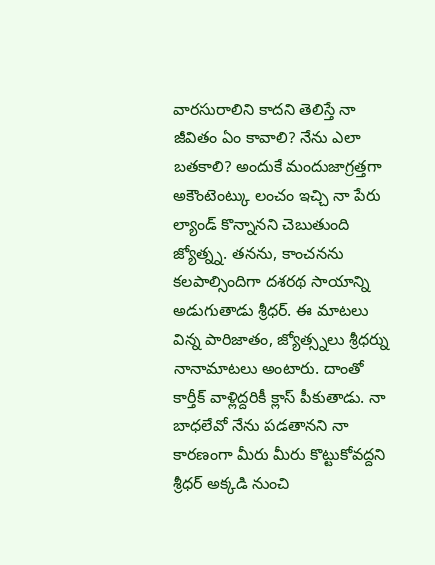వారసురాలిని కాదని తెలిస్తే నా జీవితం ఏం కావాలి? నేను ఎలా బతకాలి? అందుకే మందుజాగ్రత్తగా అకౌంటెంట్కు లంచం ఇచ్చి నా పేరు ల్యాండ్ కొన్నానని చెబుతుంది జ్యోత్న్న. తనను, కాంచనను కలపాల్సిందిగా దశరథ సాయాన్ని అడుగుతాడు శ్రీధర్. ఈ మాటలు విన్న పారిజాతం, జ్యోత్స్నలు శ్రీధర్ను నానామాటలు అంటారు. దాంతో కార్తీక్ వాళ్లిద్దరికీ క్లాస్ పీకుతాడు. నా బాధలేవో నేను పడతానని నా కారణంగా మీరు మీరు కొట్టుకోవద్దని శ్రీధర్ అక్కడి నుంచి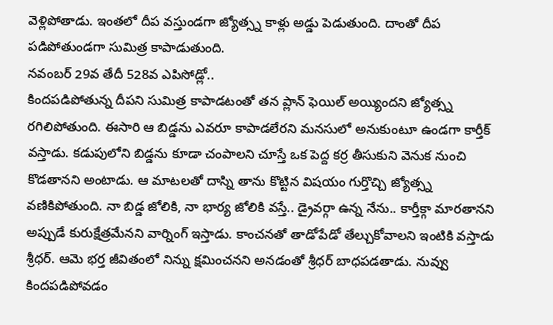వెళ్లిపోతాడు. ఇంతలో దీప వస్తుండగా జ్యోత్స్న కాళ్లు అడ్డు పెడుతుంది. దాంతో దీప పడిపోతుండగా సుమిత్ర కాపాడుతుంది.
నవంబర్ 29వ తేదీ 528వ ఎపిసోడ్లో..
కిందపడిపోతున్న దీపని సుమిత్ర కాపాడటంతో తన ప్లాన్ ఫెయిల్ అయ్యిందని జ్యోత్స్న రగిలిపోతుంది. ఈసారి ఆ బిడ్డను ఎవరూ కాపాడలేరని మనసులో అనుకుంటూ ఉండగా కార్తీక్ వస్తాడు. కడుపులోని బిడ్డను కూడా చంపాలని చూస్తే ఒక పెద్ద కర్ర తీసుకుని వెనుక నుంచి కొడతానని అంటాడు. ఆ మాటలతో దాస్ని తాను కొట్టిన విషయం గుర్తొచ్చి జ్యోత్స్న వణికిపోతుంది. నా బిడ్డ జోలికి, నా భార్య జోలికి వస్తే.. డ్రైవర్గా ఉన్న నేను.. కార్తీక్గా మారతానని అప్పుడే కురుక్షేత్రమేనని వార్నింగ్ ఇస్తాడు. కాంచనతో తాడోపేడో తేల్చుకోవాలని ఇంటికి వస్తాడు శ్రీధర్. ఆమె భర్త జీవితంలో నిన్ను క్షమించనని అనడంతో శ్రీధర్ బాధపడతాడు. నువ్వు కిందపడిపోవడం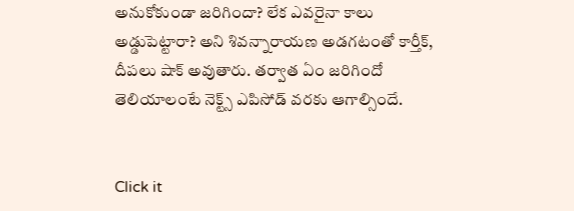అనుకోకుండా జరిగిందా? లేక ఎవరైనా కాలు అడ్డుపెట్టారా? అని శివన్నారాయణ అడగటంతో కార్తీక్, దీపలు షాక్ అవుతారు. తర్వాత ఏం జరిగిందో తెలియాలంటే నెక్ట్స్ ఎపిసోడ్ వరకు ఆగాల్సిందే.


Click it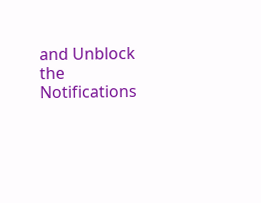and Unblock the Notifications